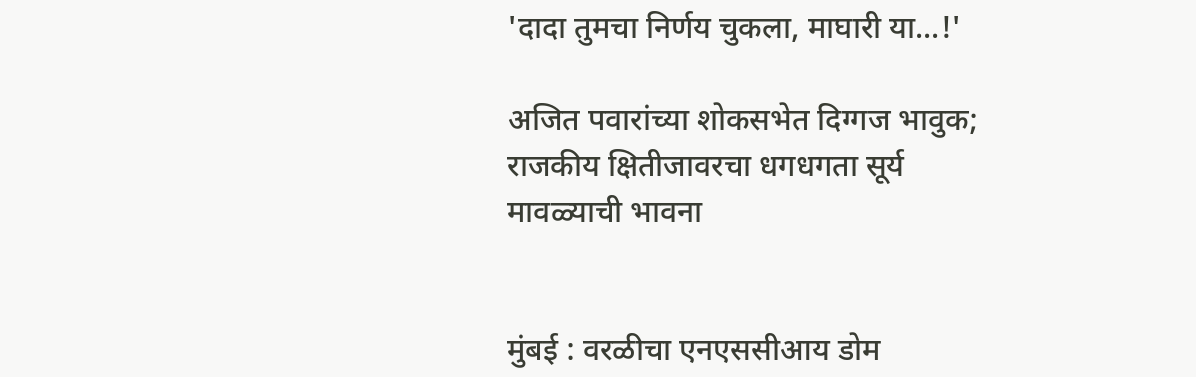'दादा तुमचा निर्णय चुकला, माघारी या...!'

अजित पवारांच्या शोकसभेत दिग्गज भावुक; राजकीय क्षितीजावरचा धगधगता सूर्य मावळ्याची भावना


मुंबई : वरळीचा एनएससीआय डोम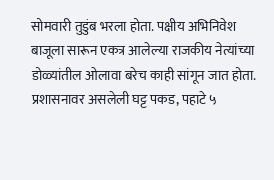सोमवारी तुडुंब भरला होता. पक्षीय अभिनिवेश बाजूला सारून एकत्र आलेल्या राजकीय नेत्यांच्या डोळ्यांतील ओलावा बरेच काही सांगून जात होता. प्रशासनावर असलेली घट्ट पकड, पहाटे ५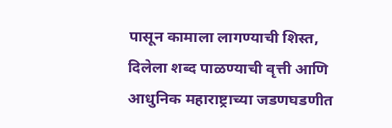पासून कामाला लागण्याची शिस्त, दिलेला शब्द पाळण्याची वृत्ती आणि आधुनिक महाराष्ट्राच्या जडणघडणीत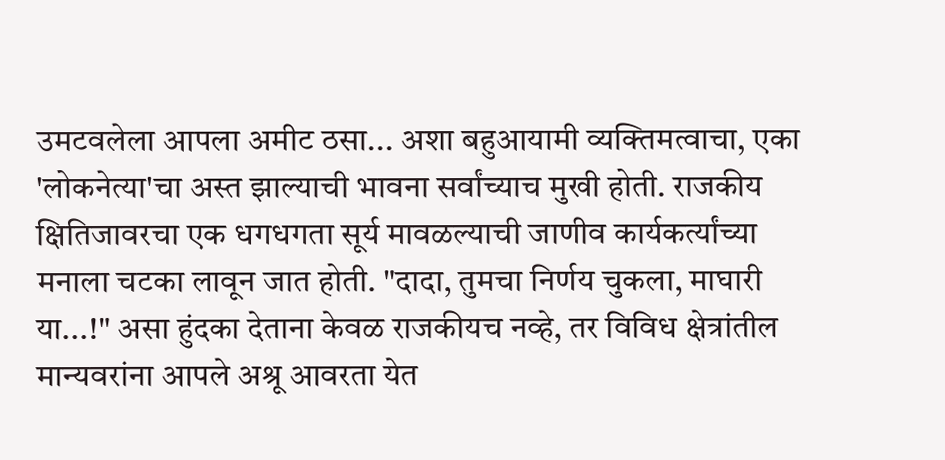उमटवलेला आपला अमीट ठसा... अशा बहुआयामी व्यक्तिमत्वाचा, एका 'लोकनेत्या'चा अस्त झाल्याची भावना सर्वांच्याच मुखी होती. राजकीय क्षितिजावरचा एक धगधगता सूर्य मावळल्याची जाणीव कार्यकर्त्यांच्या मनाला चटका लावून जात होती. "दादा, तुमचा निर्णय चुकला, माघारी या...!" असा हुंदका देताना केवळ राजकीयच नव्हे, तर विविध क्षेत्रांतील मान्यवरांना आपले अश्रू आवरता येत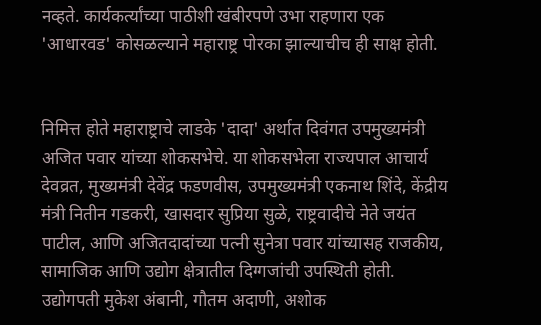नव्हते. कार्यकर्त्यांच्या पाठीशी खंबीरपणे उभा राहणारा एक 'आधारवड' कोसळल्याने महाराष्ट्र पोरका झाल्याचीच ही साक्ष होती.


निमित्त होते महाराष्ट्राचे लाडके 'दादा' अर्थात दिवंगत उपमुख्यमंत्री अजित पवार यांच्या शोकसभेचे. या शोकसभेला राज्यपाल आचार्य देवव्रत, मुख्यमंत्री देवेंद्र फडणवीस, उपमुख्यमंत्री एकनाथ शिंदे, केंद्रीय मंत्री नितीन गडकरी, खासदार सुप्रिया सुळे, राष्ट्रवादीचे नेते जयंत पाटील, आणि अजितदादांच्या पत्नी सुनेत्रा पवार यांच्यासह राजकीय, सामाजिक आणि उद्योग क्षेत्रातील दिग्गजांची उपस्थिती होती. उद्योगपती मुकेश अंबानी, गौतम अदाणी, अशोक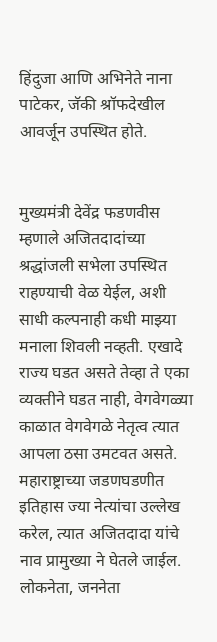हिंदुजा आणि अभिनेते नाना पाटेकर, जॅकी श्रॉफदेखील आवर्जून उपस्थित होते.


मुख्यमंत्री देवेंद्र फडणवीस म्हणाले अजितदादांच्या श्रद्धांजली सभेला उपस्थित राहण्याची वेळ येईल, अशी साधी कल्पनाही कधी माझ्या मनाला शिवली नव्हती. एखादे राज्य घडत असते तेव्हा ते एका व्यक्तीने घडत नाही, वेगवेगळ्या काळात वेगवेगळे नेतृत्व त्यात आपला ठसा उमटवत असते. महाराष्ट्राच्या जडणघडणीत इतिहास ज्या नेत्यांचा उल्लेख करेल, त्यात अजितदादा यांचे नाव प्रामुख्या ने घेतले जाईल. लोकनेता, जननेता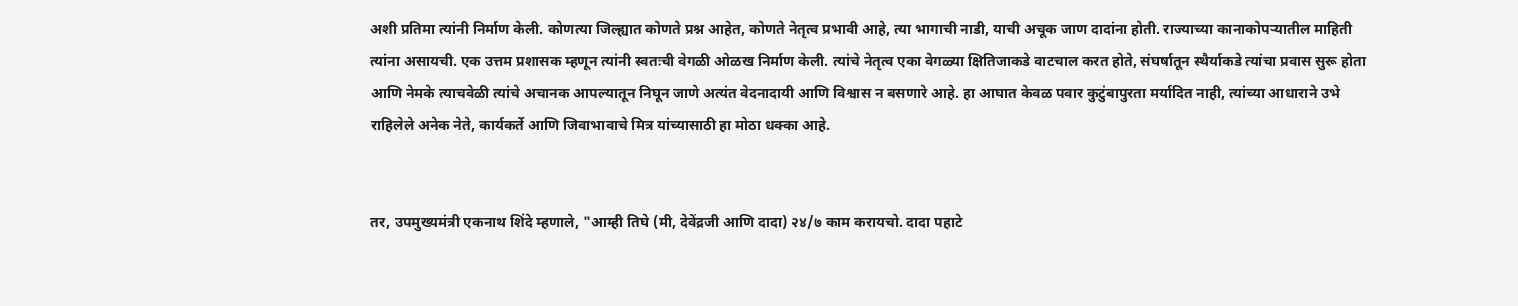अशी प्रतिमा त्यांनी निर्माण केली. कोणत्या जिल्ह्यात कोणते प्रश्न आहेत, कोणते नेतृत्व प्रभावी आहे, त्या भागाची नाडी, याची अचूक जाण दादांना होती. राज्याच्या कानाकोपऱ्यातील माहिती त्यांना असायची. एक उत्तम प्रशासक म्हणून त्यांनी स्वतःची वेगळी ओळख निर्माण केली. त्यांचे नेतृत्व एका वेगळ्या क्षितिजाकडे वाटचाल करत होते, संघर्षातून स्थैर्याकडे त्यांचा प्रवास सुरू होता आणि नेमके त्याचवेळी त्यांचे अचानक आपल्यातून निघून जाणे अत्यंत वेदनादायी आणि विश्वास न बसणारे आहे. हा आघात केवळ पवार कुटुंबापुरता मर्यादित नाही, त्यांच्या आधाराने उभे राहिलेले अनेक नेते, कार्यकर्ते आणि जिवाभावाचे मित्र यांच्यासाठी हा मोठा धक्का आहे.


तर, उपमुख्यमंत्री एकनाथ शिंदे म्हणाले, "आम्ही तिघे (मी, देवेंद्रजी आणि दादा) २४/७ काम करायचो. दादा पहाटे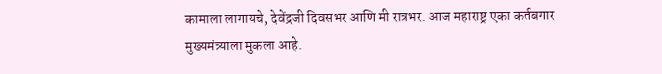कामाला लागायचे, देवेंद्रजी दिवसभर आणि मी रात्रभर. आज महाराष्ट्र एका कर्तबगार मुख्यमंत्र्याला मुकला आहे.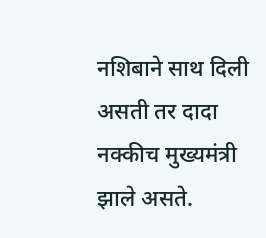नशिबाने साथ दिली असती तर दादा नक्कीच मुख्यमंत्री झाले असते.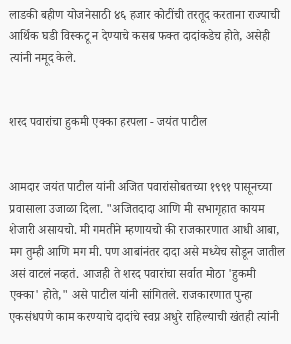लाडकी बहीण योजनेसाठी ४६ हजार कोटींची तरतूद करताना राज्याची आर्थिक घडी विस्कटू न देण्याचे कसब फक्त दादांकडेच होते, असेही त्यांनी नमूद केले.


शरद पवारांचा हुकमी एक्का हरपला - जयंत पाटील


आमदार जयंत पाटील यांनी अजित पवारांसोबतच्या १९९१ पासूनच्या प्रवासाला उजाळा दिला. "अजितदादा आणि मी सभागृहात कायम शेजारी असायचो. मी गमतीने म्हणायचो की राजकारणात आधी आबा, मग तुम्ही आणि मग मी. पण आबांनंतर दादा असे मध्येच सोडून जातील असं वाटलं नव्हतं. आजही ते शरद पवारांचा सर्वात मोठा 'हुकमी एक्का' होते," असे पाटील यांनी सांगितले. राजकारणात पुन्हा एकसंधपणे काम करण्याचे दादांचे स्वप्न अधुरे राहिल्याची खंतही त्यांनी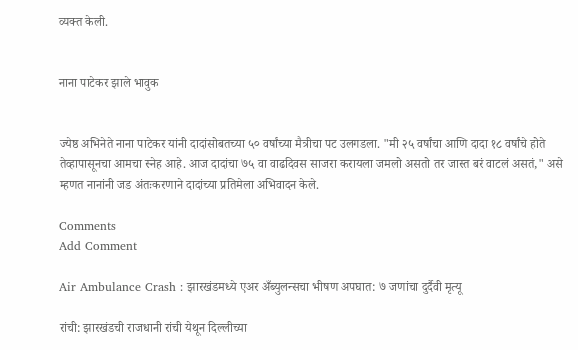व्यक्त केली.


नाना पाटेकर झाले भावुक


ज्येष्ठ अभिनेते नाना पाटेकर यांनी दादांसोबतच्या ५० वर्षांच्या मैत्रीचा पट उलगडला. "मी २५ वर्षांचा आणि दादा १८ वर्षांचे होते तेव्हापासूनचा आमचा स्नेह आहे. आज दादांचा ७५ वा वाढदिवस साजरा करायला जमलो असतो तर जास्त बरं वाटलं असतं," असे म्हणत नानांनी जड अंतःकरणाने दादांच्या प्रतिमेला अभिवादन केले.

Comments
Add Comment

Air Ambulance Crash : झारखंडमध्ये एअर अँब्युलन्सचा भीषण अपघात: ७ जणांचा दुर्दैवी मृत्यू

रांची: झारखंडची राजधानी रांची येथून दिल्लीच्या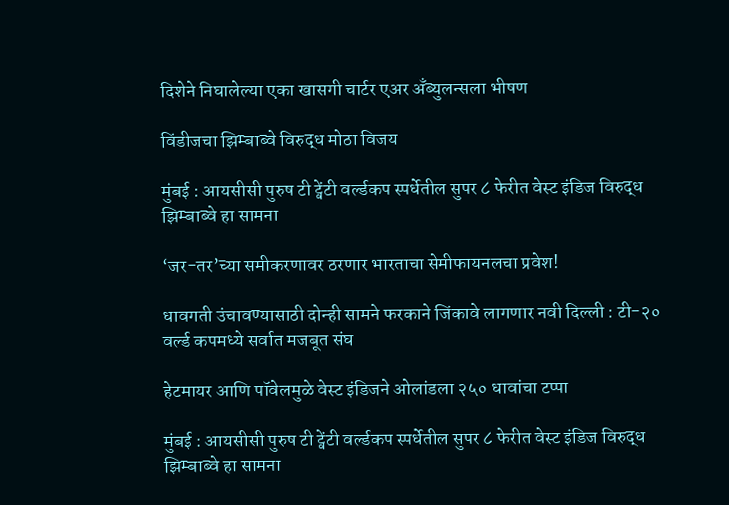दिशेने निघालेल्या एका खासगी चार्टर एअर अँब्युलन्सला भीषण

विंडीजचा झिम्बाब्वे विरुद्ध मोठा विजय

मुंबई : आयसीसी पुरुष टी ट्वेंटी वर्ल्डकप स्पर्धेतील सुपर ८ फेरीत वेस्ट इंडिज विरुद्ध झिम्बाब्वे हा सामना

‘जर-तर’च्या समीकरणावर ठरणार भारताचा सेमीफायनलचा प्रवेश!

धावगती उंचावण्यासाठी दोन्ही सामने फरकाने जिंकावे लागणार नवी दिल्ली : टी-२० वर्ल्ड कपमध्ये सर्वात मजबूत संघ

हेटमायर आणि पॉवेलमुळे वेस्ट इंडिजने ओलांडला २५० धावांचा टप्पा

मुंबई : आयसीसी पुरुष टी ट्वेंटी वर्ल्डकप स्पर्धेतील सुपर ८ फेरीत वेस्ट इंडिज विरुद्ध झिम्बाब्वे हा सामना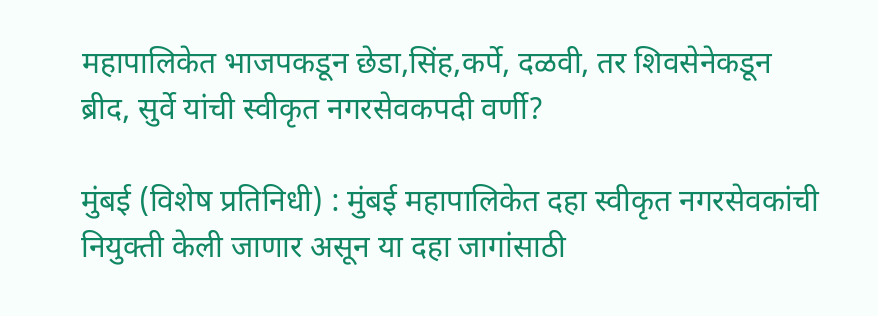महापालिकेत भाजपकडून छेडा,सिंह,कर्पे, दळवी, तर शिवसेनेकडून ब्रीद, सुर्वे यांची स्वीकृत नगरसेवकपदी वर्णी?

मुंबई (विशेष प्रतिनिधी) : मुंबई महापालिकेत दहा स्वीकृत नगरसेवकांची नियुक्ती केली जाणार असून या दहा जागांसाठी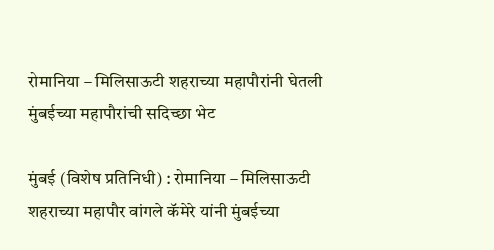रोमानिया – मिलिसाऊटी शहराच्या महापौरांनी घेतली मुंबईच्या महापौरांची सदिच्छा भेट

मुंबई (विशेष प्रतिनिधी) : रोमानिया – मिलिसाऊटी शहराच्या महापौर वांगले कॅमेरे यांनी मुंबईच्या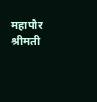महापौर श्रीमती